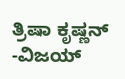ತ್ರಿಷಾ ಕೃಷ್ಣನ್ -ವಿಜಯ್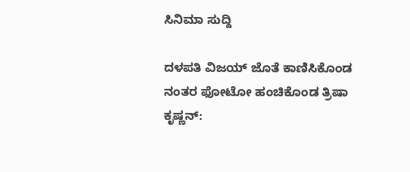ಸಿನಿಮಾ ಸುದ್ದಿ

ದಳಪತಿ ವಿಜಯ್ ಜೊತೆ ಕಾಣಿಸಿಕೊಂಡ ನಂತರ ಫೋಟೋ ಹಂಚಿಕೊಂಡ ತ್ರಿಷಾ ಕೃಷ್ಣನ್: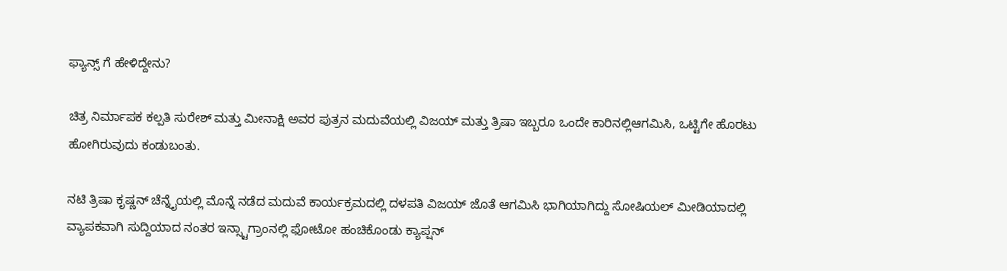ಫ್ಯಾನ್ಸ್ ಗೆ ಹೇಳಿದ್ದೇನು?

ಚಿತ್ರ ನಿರ್ಮಾಪಕ ಕಲ್ಪತಿ ಸುರೇಶ್ ಮತ್ತು ಮೀನಾಕ್ಷಿ ಅವರ ಪುತ್ರನ ಮದುವೆಯಲ್ಲಿ ವಿಜಯ್ ಮತ್ತು ತ್ರಿಷಾ ಇಬ್ಬರೂ ಒಂದೇ ಕಾರಿನಲ್ಲಿಆಗಮಿಸಿ, ಒಟ್ಟಿಗೇ ಹೊರಟು ಹೋಗಿರುವುದು ಕಂಡುಬಂತು.

ನಟಿ ತ್ರಿಷಾ ಕೃಷ್ಣನ್ ಚೆನ್ನೈಯಲ್ಲಿ ಮೊನ್ನೆ ನಡೆದ ಮದುವೆ ಕಾರ್ಯಕ್ರಮದಲ್ಲಿ ದಳಪತಿ ವಿಜಯ್ ಜೊತೆ ಆಗಮಿಸಿ ಭಾಗಿಯಾಗಿದ್ದು ಸೋಷಿಯಲ್ ಮೀಡಿಯಾದಲ್ಲಿ ವ್ಯಾಪಕವಾಗಿ ಸುದ್ದಿಯಾದ ನಂತರ ಇನ್ಸ್ಟಾಗ್ರಾಂನಲ್ಲಿ ಫೋಟೋ ಹಂಚಿಕೊಂಡು ಕ್ಯಾಪ್ಷನ್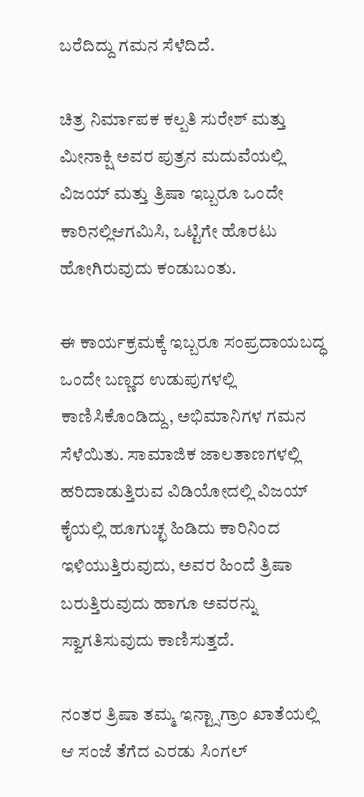ಬರೆದಿದ್ದು ಗಮನ ಸೆಳೆದಿದೆ.

ಚಿತ್ರ ನಿರ್ಮಾಪಕ ಕಲ್ಪತಿ ಸುರೇಶ್ ಮತ್ತು ಮೀನಾಕ್ಷಿ ಅವರ ಪುತ್ರನ ಮದುವೆಯಲ್ಲಿ ವಿಜಯ್ ಮತ್ತು ತ್ರಿಷಾ ಇಬ್ಬರೂ ಒಂದೇ ಕಾರಿನಲ್ಲಿಆಗಮಿಸಿ, ಒಟ್ಟಿಗೇ ಹೊರಟು ಹೋಗಿರುವುದು ಕಂಡುಬಂತು.

ಈ ಕಾರ್ಯಕ್ರಮಕ್ಕೆ ಇಬ್ಬರೂ ಸಂಪ್ರದಾಯಬದ್ಧ ಒಂದೇ ಬಣ್ಣದ ಉಡುಪುಗಳಲ್ಲಿ ಕಾಣಿಸಿಕೊಂಡಿದ್ದು, ಅಭಿಮಾನಿಗಳ ಗಮನ ಸೆಳೆಯಿತು. ಸಾಮಾಜಿಕ ಜಾಲತಾಣಗಳಲ್ಲಿ ಹರಿದಾಡುತ್ತಿರುವ ವಿಡಿಯೋದಲ್ಲಿ ವಿಜಯ್ ಕೈಯಲ್ಲಿ ಹೂಗುಚ್ಛ ಹಿಡಿದು ಕಾರಿನಿಂದ ಇಳಿಯುತ್ತಿರುವುದು, ಅವರ ಹಿಂದೆ ತ್ರಿಷಾ ಬರುತ್ತಿರುವುದು ಹಾಗೂ ಅವರನ್ನು ಸ್ವಾಗತಿಸುವುದು ಕಾಣಿಸುತ್ತದೆ.

ನಂತರ ತ್ರಿಷಾ ತಮ್ಮ ಇನ್ಟ್ಸಾಗ್ರಾಂ ಖಾತೆಯಲ್ಲಿ ಆ ಸಂಜೆ ತೆಗೆದ ಎರಡು ಸಿಂಗಲ್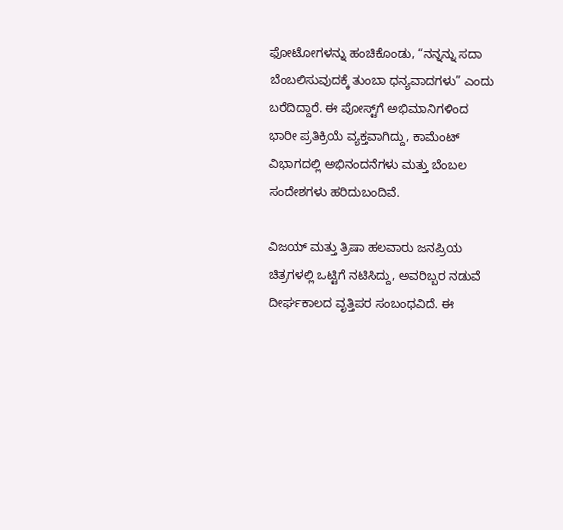ಫೋಟೋಗಳನ್ನು ಹಂಚಿಕೊಂಡು, “ನನ್ನನ್ನು ಸದಾ ಬೆಂಬಲಿಸುವುದಕ್ಕೆ ತುಂಬಾ ಧನ್ಯವಾದಗಳು” ಎಂದು ಬರೆದಿದ್ದಾರೆ. ಈ ಪೋಸ್ಟ್‌ಗೆ ಅಭಿಮಾನಿಗಳಿಂದ ಭಾರೀ ಪ್ರತಿಕ್ರಿಯೆ ವ್ಯಕ್ತವಾಗಿದ್ದು, ಕಾಮೆಂಟ್ ವಿಭಾಗದಲ್ಲಿ ಅಭಿನಂದನೆಗಳು ಮತ್ತು ಬೆಂಬಲ ಸಂದೇಶಗಳು ಹರಿದುಬಂದಿವೆ.

ವಿಜಯ್ ಮತ್ತು ತ್ರಿಷಾ ಹಲವಾರು ಜನಪ್ರಿಯ ಚಿತ್ರಗಳಲ್ಲಿ ಒಟ್ಟಿಗೆ ನಟಿಸಿದ್ದು, ಅವರಿಬ್ಬರ ನಡುವೆ ದೀರ್ಘಕಾಲದ ವೃತ್ತಿಪರ ಸಂಬಂಧವಿದೆ. ಈ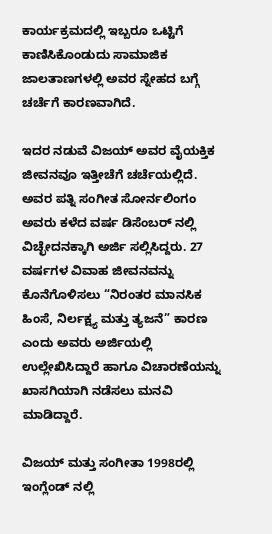ಕಾರ್ಯಕ್ರಮದಲ್ಲಿ ಇಬ್ಬರೂ ಒಟ್ಟಿಗೆ ಕಾಣಿಸಿಕೊಂಡುದು ಸಾಮಾಜಿಕ ಜಾಲತಾಣಗಳಲ್ಲಿ ಅವರ ಸ್ನೇಹದ ಬಗ್ಗೆ ಚರ್ಚೆಗೆ ಕಾರಣವಾಗಿದೆ.

ಇದರ ನಡುವೆ ವಿಜಯ್ ಅವರ ವೈಯಕ್ತಿಕ ಜೀವನವೂ ಇತ್ತೀಚೆಗೆ ಚರ್ಚೆಯಲ್ಲಿದೆ. ಅವರ ಪತ್ನಿ ಸಂಗೀತ ಸೋರ್ನಲಿಂಗಂ ಅವರು ಕಳೆದ ವರ್ಷ ಡಿಸೆಂಬರ್ ನಲ್ಲಿ ವಿಚ್ಛೇದನಕ್ಕಾಗಿ ಅರ್ಜಿ ಸಲ್ಲಿಸಿದ್ದರು. 27 ವರ್ಷಗಳ ವಿವಾಹ ಜೀವನವನ್ನು ಕೊನೆಗೊಳಿಸಲು “ನಿರಂತರ ಮಾನಸಿಕ ಹಿಂಸೆ, ನಿರ್ಲಕ್ಷ್ಯ ಮತ್ತು ತ್ಯಜನೆ” ಕಾರಣ ಎಂದು ಅವರು ಅರ್ಜಿಯಲ್ಲಿ ಉಲ್ಲೇಖಿಸಿದ್ದಾರೆ ಹಾಗೂ ವಿಚಾರಣೆಯನ್ನು ಖಾಸಗಿಯಾಗಿ ನಡೆಸಲು ಮನವಿ ಮಾಡಿದ್ದಾರೆ.

ವಿಜಯ್ ಮತ್ತು ಸಂಗೀತಾ 1998ರಲ್ಲಿ ಇಂಗ್ಲೆಂಡ್ ನಲ್ಲಿ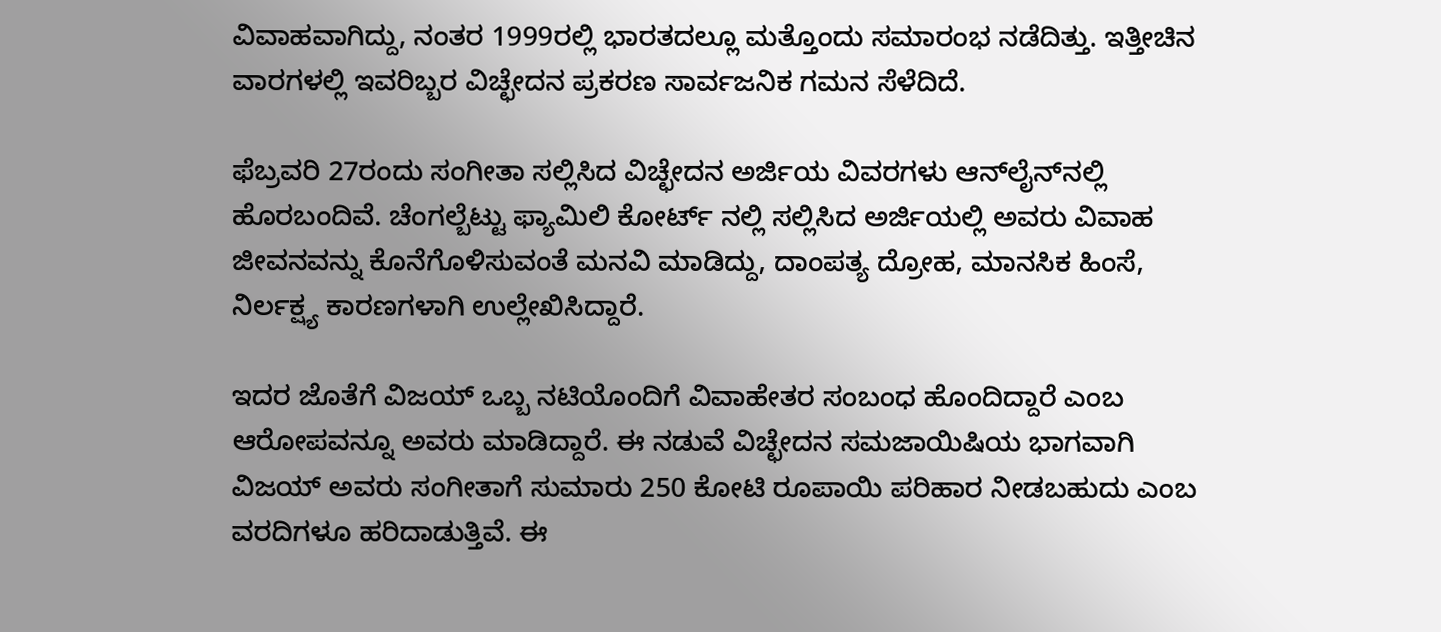ವಿವಾಹವಾಗಿದ್ದು, ನಂತರ 1999ರಲ್ಲಿ ಭಾರತದಲ್ಲೂ ಮತ್ತೊಂದು ಸಮಾರಂಭ ನಡೆದಿತ್ತು. ಇತ್ತೀಚಿನ ವಾರಗಳಲ್ಲಿ ಇವರಿಬ್ಬರ ವಿಚ್ಛೇದನ ಪ್ರಕರಣ ಸಾರ್ವಜನಿಕ ಗಮನ ಸೆಳೆದಿದೆ.

ಫೆಬ್ರವರಿ 27ರಂದು ಸಂಗೀತಾ ಸಲ್ಲಿಸಿದ ವಿಚ್ಛೇದನ ಅರ್ಜಿಯ ವಿವರಗಳು ಆನ್‌ಲೈನ್‌ನಲ್ಲಿ ಹೊರಬಂದಿವೆ. ಚೆಂಗಲ್ಬೆಟ್ಟು ಫ್ಯಾಮಿಲಿ ಕೋರ್ಟ್ ನಲ್ಲಿ ಸಲ್ಲಿಸಿದ ಅರ್ಜಿಯಲ್ಲಿ ಅವರು ವಿವಾಹ ಜೀವನವನ್ನು ಕೊನೆಗೊಳಿಸುವಂತೆ ಮನವಿ ಮಾಡಿದ್ದು, ದಾಂಪತ್ಯ ದ್ರೋಹ, ಮಾನಸಿಕ ಹಿಂಸೆ, ನಿರ್ಲಕ್ಷ್ಯ ಕಾರಣಗಳಾಗಿ ಉಲ್ಲೇಖಿಸಿದ್ದಾರೆ.

ಇದರ ಜೊತೆಗೆ ವಿಜಯ್ ಒಬ್ಬ ನಟಿಯೊಂದಿಗೆ ವಿವಾಹೇತರ ಸಂಬಂಧ ಹೊಂದಿದ್ದಾರೆ ಎಂಬ ಆರೋಪವನ್ನೂ ಅವರು ಮಾಡಿದ್ದಾರೆ. ಈ ನಡುವೆ ವಿಚ್ಛೇದನ ಸಮಜಾಯಿಷಿಯ ಭಾಗವಾಗಿ ವಿಜಯ್ ಅವರು ಸಂಗೀತಾಗೆ ಸುಮಾರು 250 ಕೋಟಿ ರೂಪಾಯಿ ಪರಿಹಾರ ನೀಡಬಹುದು ಎಂಬ ವರದಿಗಳೂ ಹರಿದಾಡುತ್ತಿವೆ. ಈ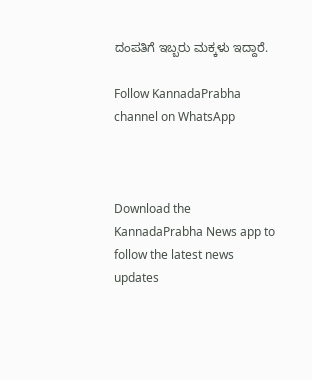ದಂಪತಿಗೆ ಇಬ್ಬರು ಮಕ್ಕಳು ಇದ್ದಾರೆ.

Follow KannadaPrabha channel on WhatsApp



Download the KannadaPrabha News app to follow the latest news updates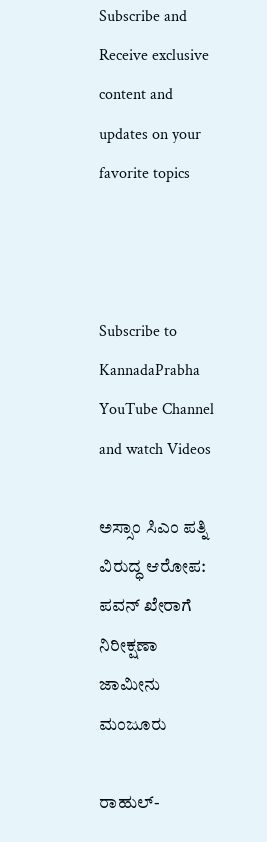Subscribe and Receive exclusive content and updates on your favorite topics



Subscribe to KannadaPrabha YouTube Channel and watch Videos

ಅಸ್ಸಾಂ ಸಿಎಂ ಪತ್ನಿ ವಿರುದ್ಧ ಆರೋಪ: ಪವನ್ ಖೇರಾಗೆ ನಿರೀಕ್ಷಣಾ ಜಾಮೀನು ಮಂಜೂರು

ರಾಹುಲ್-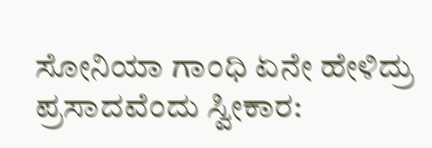ಸೋನಿಯಾ ಗಾಂಧಿ ಏನೇ ಹೇಳಿದ್ರು ಪ್ರಸಾದವೆಂದು ಸ್ವೀಕಾರ: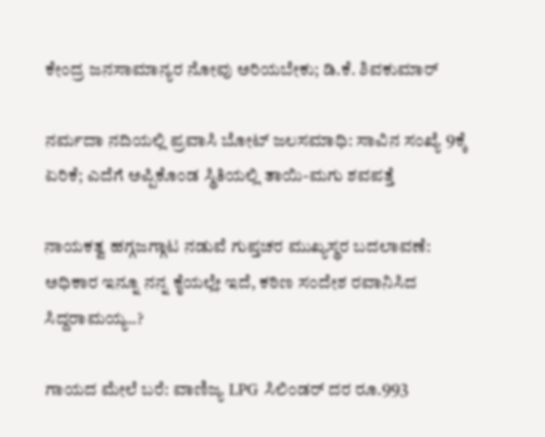ಕೇಂದ್ರ ಜನಸಾಮಾನ್ಯರ ನೋವು ಅರಿಯಬೇಕು; ಡಿ.ಕೆ. ಶಿವಕುಮಾರ್

ನರ್ಮದಾ ನದಿಯಲ್ಲಿ ಪ್ರವಾಸಿ ಬೋಟ್ ಜಲಸಮಾಧಿ: ಸಾವಿನ ಸಂಖ್ಯೆ 9ಕ್ಕೆ ಏರಿಕೆ; ಎದೆಗೆ ಅಪ್ಪಿಕೊಂಡ ಸ್ಥಿತಿಯಲ್ಲಿ ತಾಯಿ-ಮಗು ಶವಪತ್ತೆ

ನಾಯಕತ್ವ ಹಗ್ಗಜಗ್ಗಾಟ ನಡುವೆ ಗುಪ್ತಚರ ಮುಖ್ಯಸ್ಥರ ಬದಲಾವಣೆ: ಅಧಿಕಾರ ಇನ್ನೂ ನನ್ನ ಕೈಯಲ್ಲೇ ಇದೆ, ಕಠಿಣ ಸಂದೇಶ ರವಾನಿಸಿದ ಸಿದ್ದರಾಮಯ್ಯ..?

ಗಾಯದ ಮೇಲೆ ಬರೆ: ವಾಣಿಜ್ಯ LPG ಸಿಲಿಂಡರ್ ದರ ರೂ.993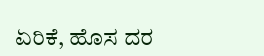ಏರಿಕೆ, ಹೊಸ ದರ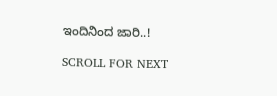ಇಂದಿನಿಂದ ಜಾರಿ..!

SCROLL FOR NEXT